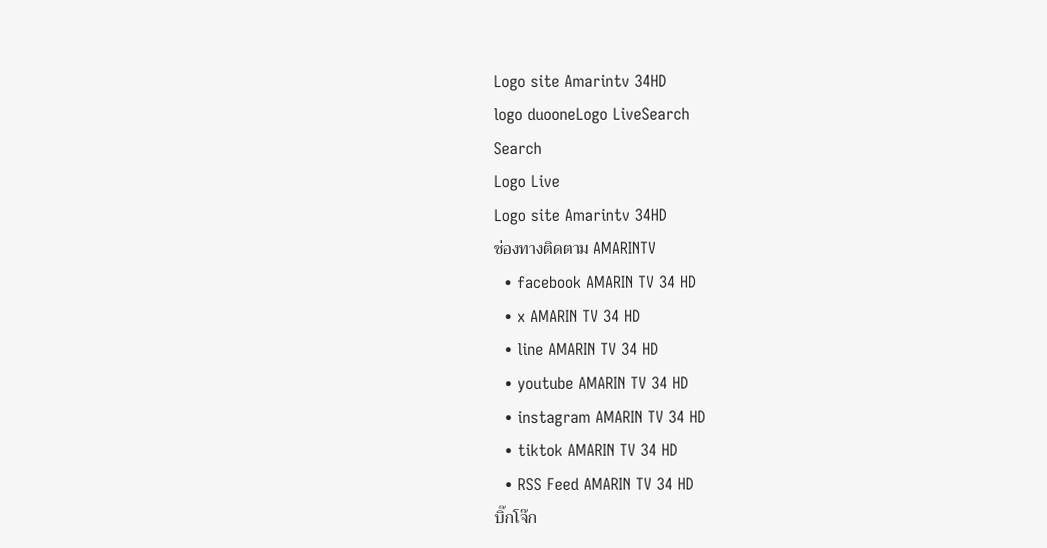Logo site Amarintv 34HD
logo duooneLogo LiveSearch
Search
Logo Live
Logo site Amarintv 34HD
ช่องทางติดตาม AMARINTV
  • facebook AMARIN TV 34 HD
  • x AMARIN TV 34 HD
  • line AMARIN TV 34 HD
  • youtube AMARIN TV 34 HD
  • instagram AMARIN TV 34 HD
  • tiktok AMARIN TV 34 HD
  • RSS Feed AMARIN TV 34 HD
บิ๊กโจ๊ก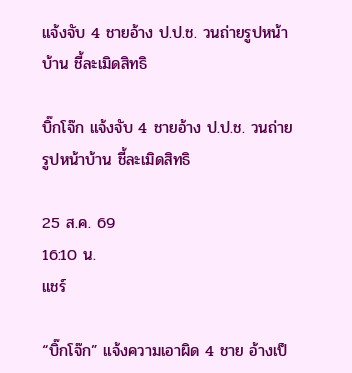แจ้งจับ 4 ชายอ้าง ป.ป.ช. วนถ่ายรูปหน้าบ้าน ชี้ละเมิดสิทธิ

บิ๊กโจ๊ก แจ้งจับ 4 ชายอ้าง ป.ป.ช. วนถ่ายรูปหน้าบ้าน ชี้ละเมิดสิทธิ

25 ส.ค. 69
16:10 น.
แชร์

“บิ๊กโจ๊ก” แจ้งความเอาผิด 4 ชาย อ้างเป็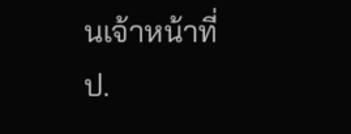นเจ้าหน้าที่ ป.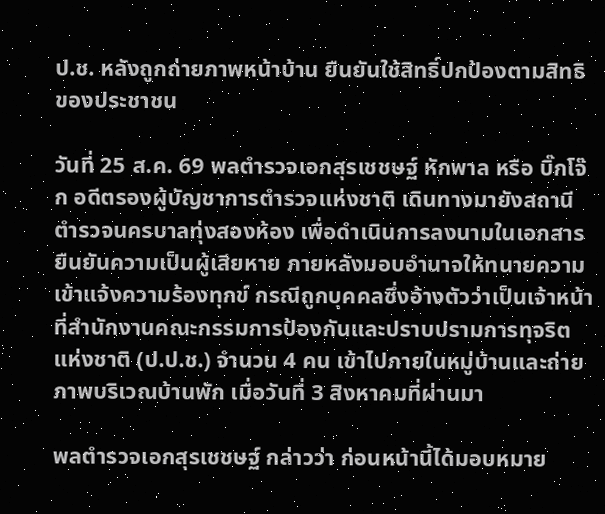ป.ช. หลังถูกถ่ายภาพหน้าบ้าน ยืนยันใช้สิทธิ์ปกป้องตามสิทธิของประชาชน

วันที่ 25 ส.ค. 69 พลตำรวจเอกสุรเชชษฐ์ หักพาล หรือ บิ๊กโจ๊ก อดีตรองผู้บัญชาการตำรวจแห่งชาติ เดินทางมายังสถานีตำรวจนครบาลทุ่งสองห้อง เพื่อดำเนินการลงนามในเอกสารยืนยันความเป็นผู้เสียหาย ภายหลังมอบอำนาจให้ทนายความเข้าแจ้งความร้องทุกข์ กรณีถูกบุคคลซึ่งอ้างตัวว่าเป็นเจ้าหน้าที่สำนักงานคณะกรรมการป้องกันและปราบปรามการทุจริตแห่งชาติ (ป.ป.ช.) จำนวน 4 คน เข้าไปภายในหมู่บ้านและถ่ายภาพบริเวณบ้านพัก เมื่อวันที่ 3 สิงหาคมที่ผ่านมา

พลตำรวจเอกสุรเชชษฐ์ กล่าวว่า ก่อนหน้านี้ได้มอบหมาย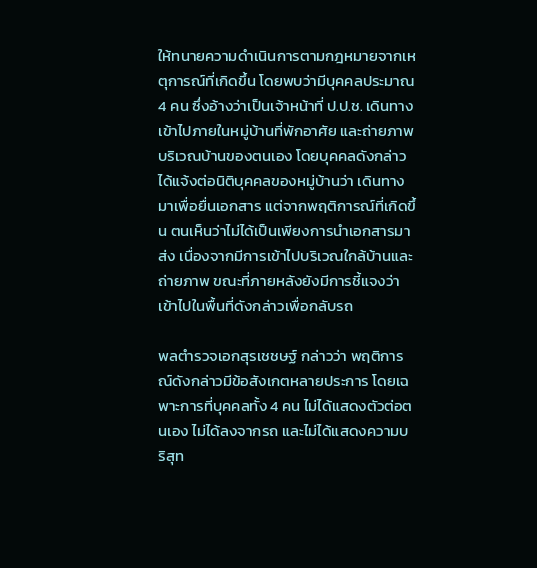ให้ทนายความดำเนินการตามกฎหมายจากเหตุการณ์ที่เกิดขึ้น โดยพบว่ามีบุคคลประมาณ 4 คน ซึ่งอ้างว่าเป็นเจ้าหน้าที่ ป.ป.ช. เดินทางเข้าไปภายในหมู่บ้านที่พักอาศัย และถ่ายภาพบริเวณบ้านของตนเอง โดยบุคคลดังกล่าวได้แจ้งต่อนิติบุคคลของหมู่บ้านว่า เดินทางมาเพื่อยื่นเอกสาร แต่จากพฤติการณ์ที่เกิดขึ้น ตนเห็นว่าไม่ได้เป็นเพียงการนำเอกสารมาส่ง เนื่องจากมีการเข้าไปบริเวณใกล้บ้านและถ่ายภาพ ขณะที่ภายหลังยังมีการชี้แจงว่าเข้าไปในพื้นที่ดังกล่าวเพื่อกลับรถ

พลตำรวจเอกสุรเชชษฐ์ กล่าวว่า พฤติการณ์ดังกล่าวมีข้อสังเกตหลายประการ โดยเฉพาะการที่บุคคลทั้ง 4 คน ไม่ได้แสดงตัวต่อตนเอง ไม่ได้ลงจากรถ และไม่ได้แสดงความบริสุท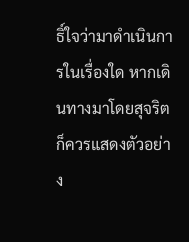ธิ์ใจว่ามาดำเนินการในเรื่องใด หากเดินทางมาโดยสุจริตก็ควรแสดงตัวอย่าง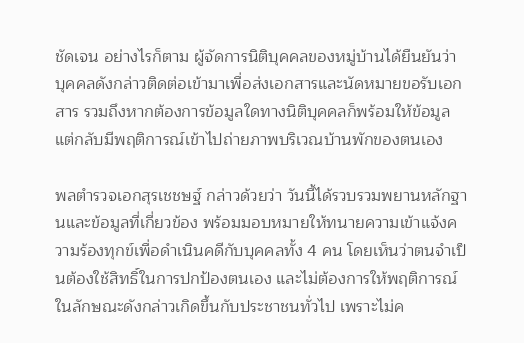ชัดเจน อย่างไรก็ตาม ผู้จัดการนิติบุคคลของหมู่บ้านได้ยืนยันว่า บุคคลดังกล่าวติดต่อเข้ามาเพื่อส่งเอกสารและนัดหมายขอรับเอกสาร รวมถึงหากต้องการข้อมูลใดทางนิติบุคคลก็พร้อมให้ข้อมูล แต่กลับมีพฤติการณ์เข้าไปถ่ายภาพบริเวณบ้านพักของตนเอง

พลตำรวจเอกสุรเชชษฐ์ กล่าวด้วยว่า วันนี้ได้รวบรวมพยานหลักฐานและข้อมูลที่เกี่ยวข้อง พร้อมมอบหมายให้ทนายความเข้าแจ้งความร้องทุกข์เพื่อดำเนินคดีกับบุคคลทั้ง 4 คน โดยเห็นว่าตนจำเป็นต้องใช้สิทธิ์ในการปกป้องตนเอง และไม่ต้องการให้พฤติการณ์ในลักษณะดังกล่าวเกิดขึ้นกับประชาชนทั่วไป เพราะไม่ค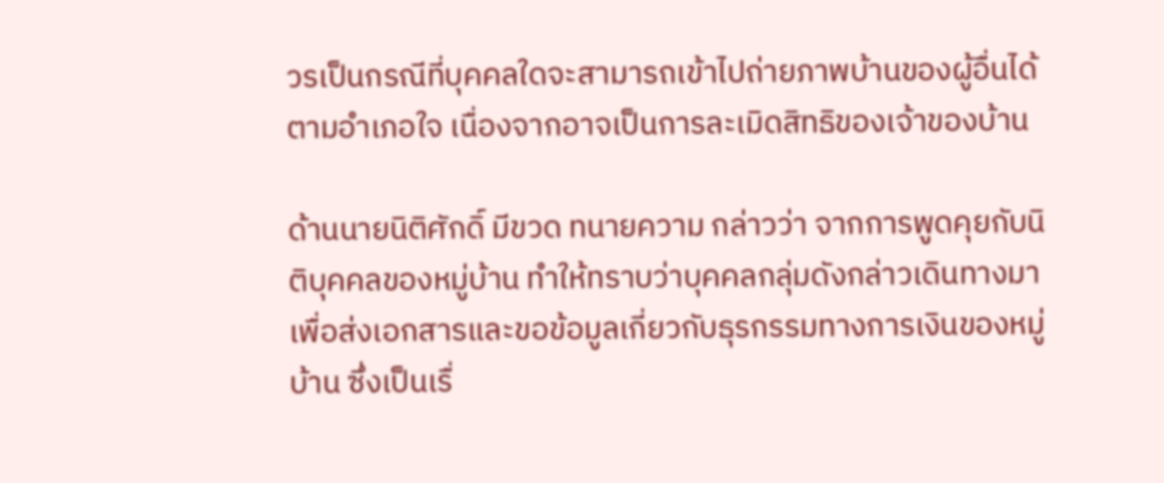วรเป็นกรณีที่บุคคลใดจะสามารถเข้าไปถ่ายภาพบ้านของผู้อื่นได้ตามอำเภอใจ เนื่องจากอาจเป็นการละเมิดสิทธิของเจ้าของบ้าน

ด้านนายนิติศักดิ์ มีขวด ทนายความ กล่าวว่า จากการพูดคุยกับนิติบุคคลของหมู่บ้าน ทำให้ทราบว่าบุคคลกลุ่มดังกล่าวเดินทางมาเพื่อส่งเอกสารและขอข้อมูลเกี่ยวกับธุรกรรมทางการเงินของหมู่บ้าน ซึ่งเป็นเรื่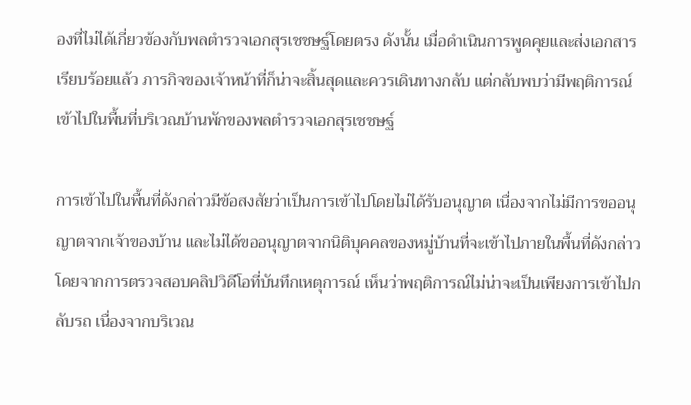องที่ไม่ได้เกี่ยวข้องกับพลตำรวจเอกสุรเชชษฐ์โดยตรง ดังนั้น เมื่อดำเนินการพูดคุยและส่งเอกสารเรียบร้อยแล้ว ภารกิจของเจ้าหน้าที่ก็น่าจะสิ้นสุดและควรเดินทางกลับ แต่กลับพบว่ามีพฤติการณ์เข้าไปในพื้นที่บริเวณบ้านพักของพลตำรวจเอกสุรเชชษฐ์

การเข้าไปในพื้นที่ดังกล่าวมีข้อสงสัยว่าเป็นการเข้าไปโดยไม่ได้รับอนุญาต เนื่องจากไม่มีการขออนุญาตจากเจ้าของบ้าน และไม่ได้ขออนุญาตจากนิติบุคคลของหมู่บ้านที่จะเข้าไปภายในพื้นที่ดังกล่าว โดยจากการตรวจสอบคลิปวิดีโอที่บันทึกเหตุการณ์ เห็นว่าพฤติการณ์ไม่น่าจะเป็นเพียงการเข้าไปกลับรถ เนื่องจากบริเวณ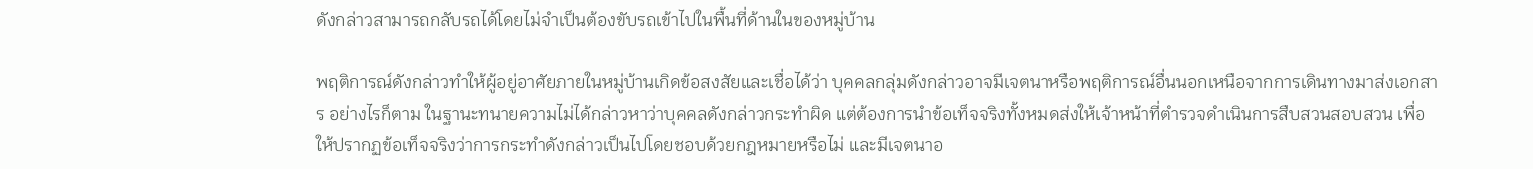ดังกล่าวสามารถกลับรถได้โดยไม่จำเป็นต้องขับรถเข้าไปในพื้นที่ด้านในของหมู่บ้าน

พฤติการณ์ดังกล่าวทำให้ผู้อยู่อาศัยภายในหมู่บ้านเกิดข้อสงสัยและเชื่อได้ว่า บุคคลกลุ่มดังกล่าวอาจมีเจตนาหรือพฤติการณ์อื่นนอกเหนือจากการเดินทางมาส่งเอกสาร อย่างไรก็ตาม ในฐานะทนายความไม่ได้กล่าวหาว่าบุคคลดังกล่าวกระทำผิด แต่ต้องการนำข้อเท็จจริงทั้งหมดส่งให้เจ้าหน้าที่ตำรวจดำเนินการสืบสวนสอบสวน เพื่อให้ปรากฏข้อเท็จจริงว่าการกระทำดังกล่าวเป็นไปโดยชอบด้วยกฎหมายหรือไม่ และมีเจตนาอ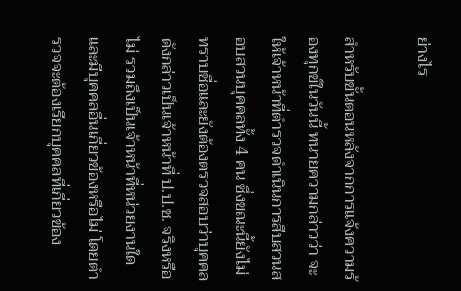ย่างไร

สำหรับขั้นตอนหลังจากการแจ้งความร้องทุกข์ในวันนี้ ทนายความกล่าวว่า จะให้เจ้าหน้าที่ตำรวจดำเนินการสืบสวนสอบสวนบุคคลทั้ง 4 คน ซึ่งขณะนี้ยังไม่ทราบชื่อและยังต้องตรวจสอบว่าบุคคลดังกล่าวเป็นเจ้าหน้าที่ ป.ป.ช. จริงหรือไม่ รวมถึงเป็นเจ้าหน้าที่หน่วยงานใด และมีบุคคลอื่นเกี่ยวข้องหรือไม่ โดยตำรวจจะต้องเรียกบุคคลที่เกี่ยวข้อง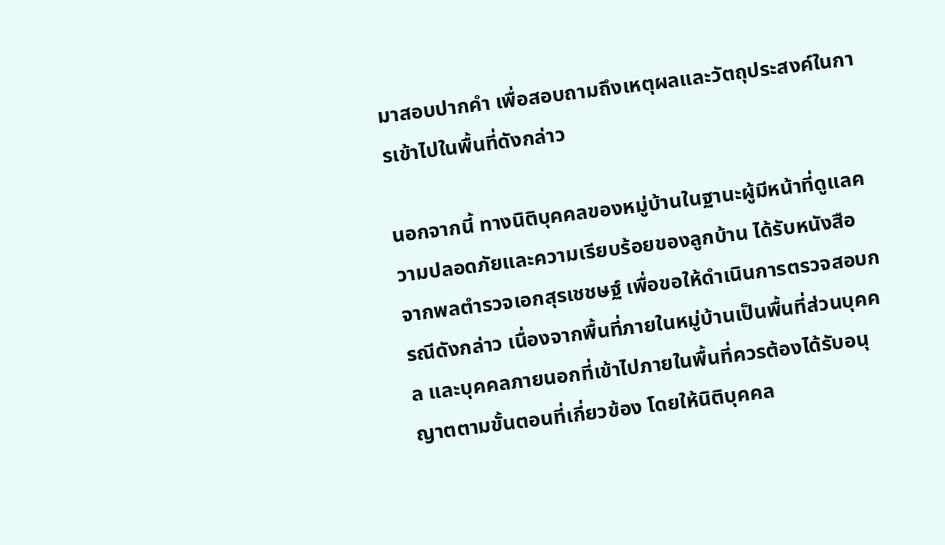มาสอบปากคำ เพื่อสอบถามถึงเหตุผลและวัตถุประสงค์ในการเข้าไปในพื้นที่ดังกล่าว

นอกจากนี้ ทางนิติบุคคลของหมู่บ้านในฐานะผู้มีหน้าที่ดูแลความปลอดภัยและความเรียบร้อยของลูกบ้าน ได้รับหนังสือจากพลตำรวจเอกสุรเชชษฐ์ เพื่อขอให้ดำเนินการตรวจสอบกรณีดังกล่าว เนื่องจากพื้นที่ภายในหมู่บ้านเป็นพื้นที่ส่วนบุคคล และบุคคลภายนอกที่เข้าไปภายในพื้นที่ควรต้องได้รับอนุญาตตามขั้นตอนที่เกี่ยวข้อง โดยให้นิติบุคคล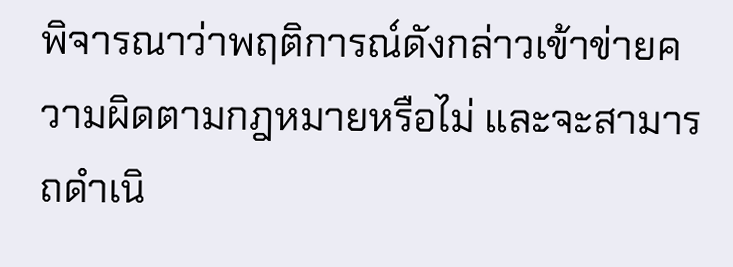พิจารณาว่าพฤติการณ์ดังกล่าวเข้าข่ายความผิดตามกฎหมายหรือไม่ และจะสามารถดำเนิ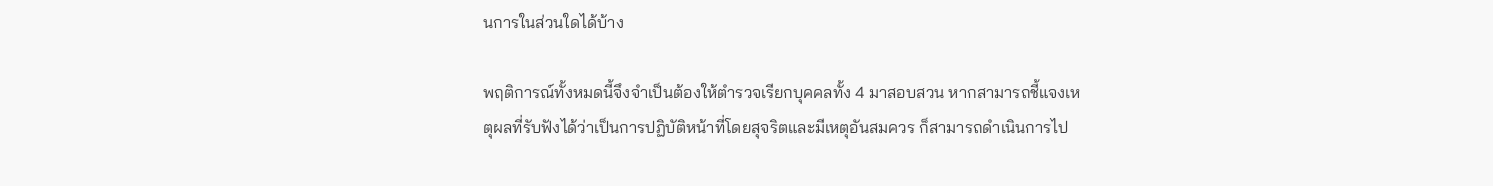นการในส่วนใดได้บ้าง

พฤติการณ์ทั้งหมดนี้จึงจำเป็นต้องให้ตำรวจเรียกบุคคลทั้ง 4 มาสอบสวน หากสามารถชี้แจงเหตุผลที่รับฟังได้ว่าเป็นการปฏิบัติหน้าที่โดยสุจริตและมีเหตุอันสมควร ก็สามารถดำเนินการไป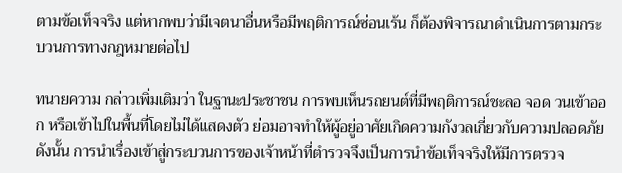ตามข้อเท็จจริง แต่หากพบว่ามีเจตนาอื่นหรือมีพฤติการณ์ซ่อนเร้น ก็ต้องพิจารณาดำเนินการตามกระบวนการทางกฎหมายต่อไป

ทนายความ กล่าวเพิ่มเติมว่า ในฐานะประชาชน การพบเห็นรถยนต์ที่มีพฤติการณ์ชะลอ จอด วนเข้าออก หรือเข้าไปในพื้นที่โดยไม่ได้แสดงตัว ย่อมอาจทำให้ผู้อยู่อาศัยเกิดความกังวลเกี่ยวกับความปลอดภัย ดังนั้น การนำเรื่องเข้าสู่กระบวนการของเจ้าหน้าที่ตำรวจจึงเป็นการนำข้อเท็จจริงให้มีการตรวจ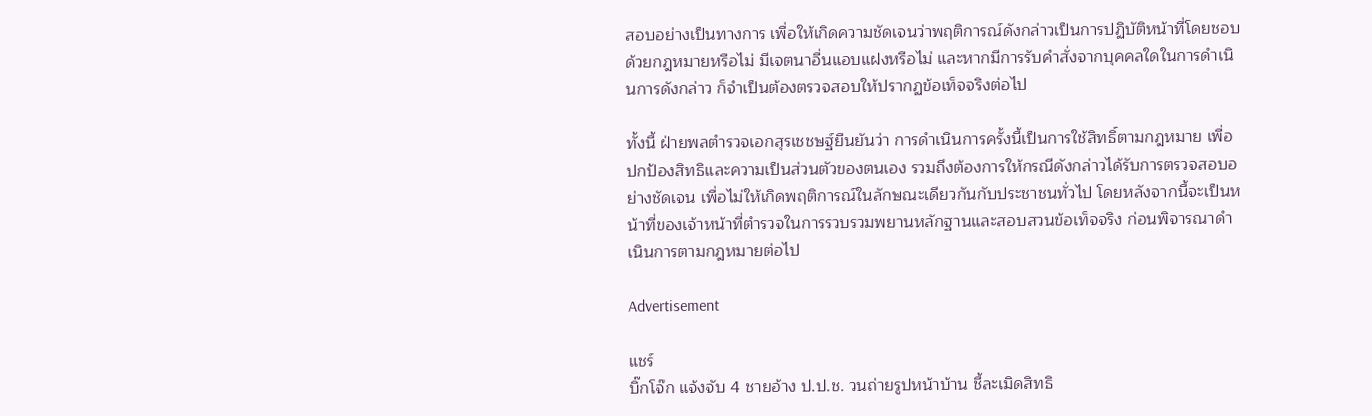สอบอย่างเป็นทางการ เพื่อให้เกิดความชัดเจนว่าพฤติการณ์ดังกล่าวเป็นการปฏิบัติหน้าที่โดยชอบด้วยกฎหมายหรือไม่ มีเจตนาอื่นแอบแฝงหรือไม่ และหากมีการรับคำสั่งจากบุคคลใดในการดำเนินการดังกล่าว ก็จำเป็นต้องตรวจสอบให้ปรากฏข้อเท็จจริงต่อไป

ทั้งนี้ ฝ่ายพลตำรวจเอกสุรเชชษฐ์ยืนยันว่า การดำเนินการครั้งนี้เป็นการใช้สิทธิ์ตามกฎหมาย เพื่อปกป้องสิทธิและความเป็นส่วนตัวของตนเอง รวมถึงต้องการให้กรณีดังกล่าวได้รับการตรวจสอบอย่างชัดเจน เพื่อไม่ให้เกิดพฤติการณ์ในลักษณะเดียวกันกับประชาชนทั่วไป โดยหลังจากนี้จะเป็นหน้าที่ของเจ้าหน้าที่ตำรวจในการรวบรวมพยานหลักฐานและสอบสวนข้อเท็จจริง ก่อนพิจารณาดำเนินการตามกฎหมายต่อไป

Advertisement

แชร์
บิ๊กโจ๊ก แจ้งจับ 4 ชายอ้าง ป.ป.ช. วนถ่ายรูปหน้าบ้าน ชี้ละเมิดสิทธิ